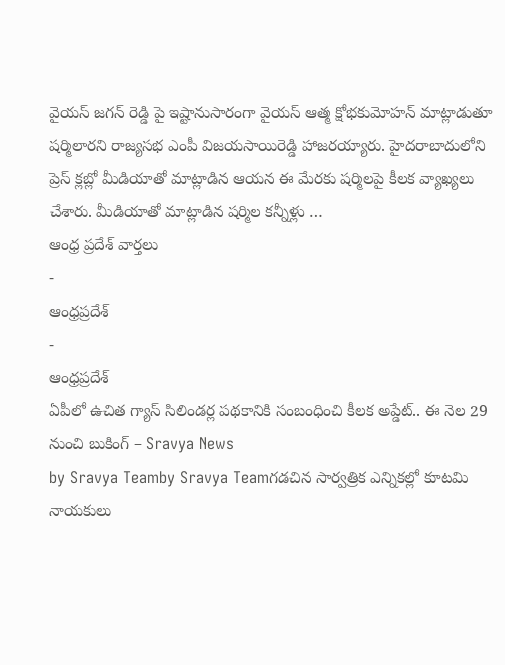వైయస్ జగన్ రెడ్డి పై ఇష్టానుసారంగా వైయస్ ఆత్మ క్షోభకుమోహన్ మాట్లాడుతూ షర్మిలారని రాజ్యసభ ఎంపీ విజయసాయిరెడ్డి హాజరయ్యారు. హైదరాబాదులోని ప్రెస్ క్లబ్లో మీడియాతో మాట్లాడిన ఆయన ఈ మేరకు షర్మిలపై కీలక వ్యాఖ్యలు చేశారు. మీడియాతో మాట్లాడిన షర్మిల కన్నీళ్లు …
ఆంధ్ర ప్రదేశ్ వార్తలు
-
ఆంధ్రప్రదేశ్
-
ఆంధ్రప్రదేశ్
ఏపీలో ఉచిత గ్యాస్ సిలిండర్ల పథకానికి సంబంధించి కీలక అప్డేట్.. ఈ నెల 29 నుంచి బుకింగ్ – Sravya News
by Sravya Teamby Sravya Teamగడచిన సార్వత్రిక ఎన్నికల్లో కూటమి నాయకులు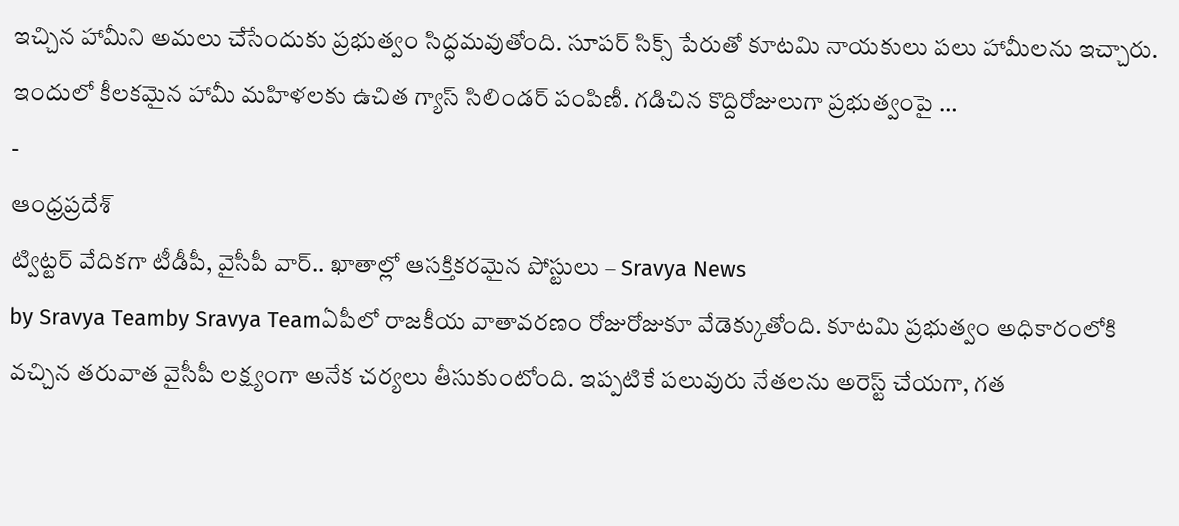ఇచ్చిన హామీని అమలు చేసేందుకు ప్రభుత్వం సిద్ధమవుతోంది. సూపర్ సిక్స్ పేరుతో కూటమి నాయకులు పలు హామీలను ఇచ్చారు. ఇందులో కీలకమైన హామీ మహిళలకు ఉచిత గ్యాస్ సిలిండర్ పంపిణీ. గడిచిన కొద్దిరోజులుగా ప్రభుత్వంపై …
-
ఆంధ్రప్రదేశ్
ట్విట్టర్ వేదికగా టీడీపీ, వైసీపీ వార్.. ఖాతాల్లో ఆసక్తికరమైన పోస్టులు – Sravya News
by Sravya Teamby Sravya Teamఏపీలో రాజకీయ వాతావరణం రోజురోజుకూ వేడెక్కుతోంది. కూటమి ప్రభుత్వం అధికారంలోకి వచ్చిన తరువాత వైసీపీ లక్ష్యంగా అనేక చర్యలు తీసుకుంటోంది. ఇప్పటికే పలువురు నేతలను అరెస్ట్ చేయగా, గత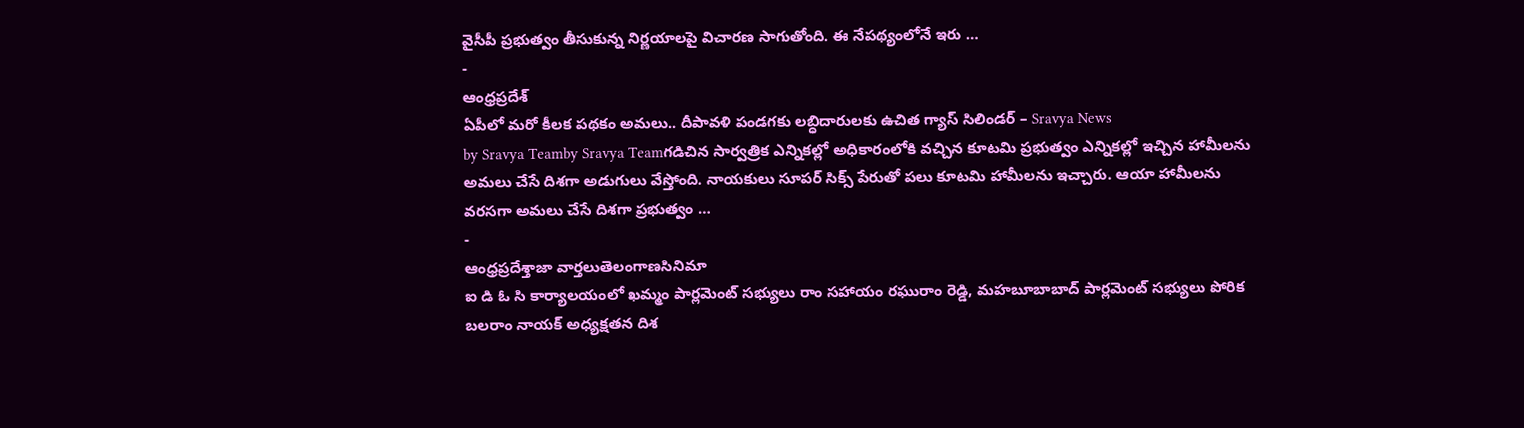వైసీపీ ప్రభుత్వం తీసుకున్న నిర్ణయాలపై విచారణ సాగుతోంది. ఈ నేపథ్యంలోనే ఇరు …
-
ఆంధ్రప్రదేశ్
ఏపీలో మరో కీలక పథకం అమలు.. దీపావళి పండగకు లబ్ధిదారులకు ఉచిత గ్యాస్ సిలిండర్ – Sravya News
by Sravya Teamby Sravya Teamగడిచిన సార్వత్రిక ఎన్నికల్లో అధికారంలోకి వచ్చిన కూటమి ప్రభుత్వం ఎన్నికల్లో ఇచ్చిన హామీలను అమలు చేసే దిశగా అడుగులు వేస్తోంది. నాయకులు సూపర్ సిక్స్ పేరుతో పలు కూటమి హామీలను ఇచ్చారు. ఆయా హామీలను వరసగా అమలు చేసే దిశగా ప్రభుత్వం …
-
ఆంధ్రప్రదేశ్తాజా వార్తలుతెలంగాణసినిమా
ఐ డి ఓ సి కార్యాలయంలో ఖమ్మం పార్లమెంట్ సభ్యులు రాం సహాయం రఘురాం రెడ్డి, మహబూబాబాద్ పార్లమెంట్ సభ్యులు పోరిక బలరాం నాయక్ అధ్యక్షతన దిశ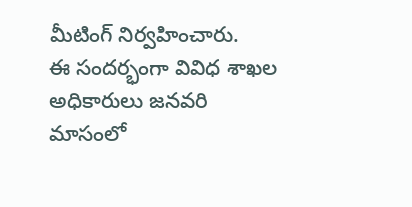మీటింగ్ నిర్వహించారు.
ఈ సందర్భంగా వివిధ శాఖల అధికారులు జనవరి మాసంలో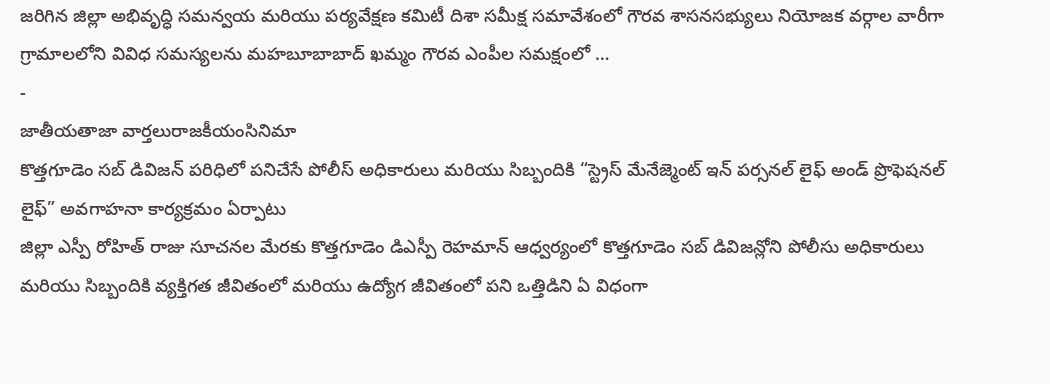జరిగిన జిల్లా అభివృద్ధి సమన్వయ మరియు పర్యవేక్షణ కమిటీ దిశా సమీక్ష సమావేశంలో గౌరవ శాసనసభ్యులు నియోజక వర్గాల వారీగా గ్రామాలలోని వివిధ సమస్యలను మహబూబాబాద్ ఖమ్మం గౌరవ ఎంపీల సమక్షంలో …
-
జాతీయతాజా వార్తలురాజకీయంసినిమా
కొత్తగూడెం సబ్ డివిజన్ పరిధిలో పనిచేసే పోలీస్ అధికారులు మరియు సిబ్బందికి “స్ట్రెస్ మేనేజ్మెంట్ ఇన్ పర్సనల్ లైఫ్ అండ్ ప్రొఫెషనల్ లైఫ్” అవగాహనా కార్యక్రమం ఏర్పాటు
జిల్లా ఎస్పీ రోహిత్ రాజు సూచనల మేరకు కొత్తగూడెం డిఎస్పీ రెహమాన్ ఆధ్వర్యంలో కొత్తగూడెం సబ్ డివిజన్లోని పోలీసు అధికారులు మరియు సిబ్బందికి వ్యక్తిగత జీవితంలో మరియు ఉద్యోగ జీవితంలో పని ఒత్తిడిని ఏ విధంగా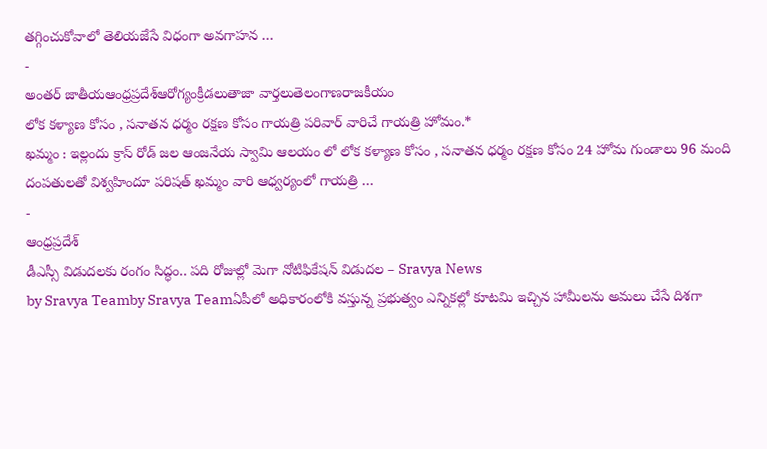తగ్గించుకోవాలో తెలియజేసే విధంగా అవగాహన …
-
అంతర్ జాతీయఆంధ్రప్రదేశ్ఆరోగ్యంక్రీడలుతాజా వార్తలుతెలంగాణరాజకీయం
లోక కళ్యాణ కోసం , సనాతన ధర్మం రక్షణ కోసం గాయత్రి పరివార్ వారిచే గాయత్రి హోమం.*
ఖమ్మం : ఇల్లందు క్రాస్ రోడ్ జల ఆంజనేయ స్వామి ఆలయం లో లోక కళ్యాణ కోసం , సనాతన ధర్మం రక్షణ కోసం 24 హోమ గుండాలు 96 మంది దంపతులతో విశ్వహిందూ పరిషత్ ఖమ్మం వారి ఆధ్వర్యంలో గాయత్రి …
-
ఆంధ్రప్రదేశ్
డీఎస్సీ విడుదలకు రంగం సిద్ధం.. పది రోజుల్లో మెగా నోటిఫికేషన్ విడుదల – Sravya News
by Sravya Teamby Sravya Teamఏపీలో అధికారంలోకి వస్తున్న ప్రభుత్వం ఎన్నికల్లో కూటమి ఇచ్చిన హామీలను అమలు చేసే దిశగా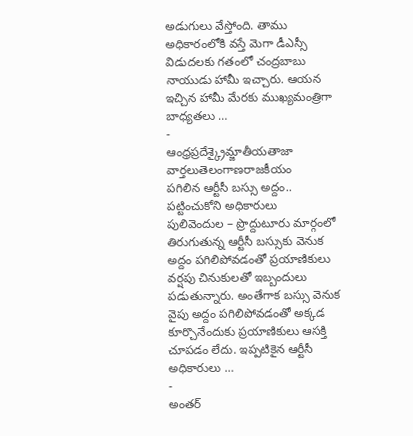అడుగులు వేస్తోంది. తాము అధికారంలోకి వస్తే మెగా డీఎస్సీ విడుదలకు గతంలో చంద్రబాబు నాయుడు హామీ ఇచ్చారు. ఆయన ఇచ్చిన హామీ మేరకు ముఖ్యమంత్రిగా బాధ్యతలు …
-
ఆంధ్రప్రదేశ్క్రైమ్జాతీయతాజా వార్తలుతెలంగాణరాజకీయం
పగిలిన ఆర్టీసీ బస్సు అద్దం.. పట్టించుకోని అధికారులు
పులివెందుల – ప్రొద్దుటూరు మార్గంలో తిరుగుతున్న ఆర్టీసీ బస్సుకు వెనుక అద్దం పగిలిపోవడంతో ప్రయాణికులు వర్షపు చినుకులతో ఇబ్బందులు పడుతున్నారు. అంతేగాక బస్సు వెనుక వైపు అద్దం పగిలిపోవడంతో అక్కడ కూర్చొనేందుకు ప్రయాణికులు ఆసక్తి చూపడం లేదు. ఇప్పటికైన ఆర్టీసీ అధికారులు …
-
అంతర్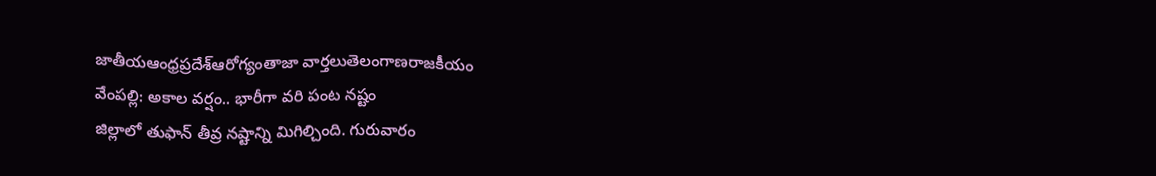జాతీయఆంధ్రప్రదేశ్ఆరోగ్యంతాజా వార్తలుతెలంగాణరాజకీయం
వేంపల్లి: అకాల వర్షం.. భారీగా వరి పంట నష్టం
జిల్లాలో తుఫాన్ తీవ్ర నష్టాన్ని మిగిల్చింది. గురువారం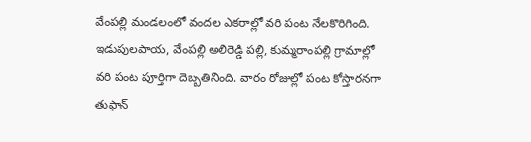వేంపల్లి మండలంలో వందల ఎకరాల్లో వరి పంట నేలకొరిగింది. ఇడుపులపాయ, వేంపల్లి అలిరెడ్డి పల్లి, కుమ్మరాంపల్లి గ్రామాల్లో వరి పంట పూర్తిగా దెబ్బతినింది. వారం రోజుల్లో పంట కోస్తారనగా తుఫాన్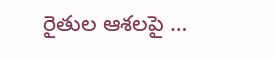రైతుల ఆశలపై …